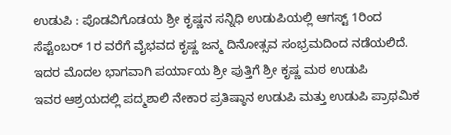ಉಡುಪಿ : ಪೊಡವಿಗೊಡಯ ಶ್ರೀ ಕೃಷ್ಣನ ಸನ್ನಿಧಿ ಉಡುಪಿಯಲ್ಲಿ ಆಗಸ್ಟ್ 1ರಿಂದ ಸೆಪ್ಟೆಂಬರ್ 1ರ ವರೆಗೆ ವೈಭವದ ಕೃಷ್ಣ ಜನ್ಮ ದಿನೋತ್ಸವ ಸಂಭ್ರಮದಿಂದ ನಡೆಯಲಿದೆ.
ಇದರ ಮೊದಲ ಭಾಗವಾಗಿ ಪರ್ಯಾಯ ಶ್ರೀ ಪುತ್ತಿಗೆ ಶ್ರೀ ಕೃಷ್ಣ ಮಠ ಉಡುಪಿ
ಇವರ ಆಶ್ರಯದಲ್ಲಿ ಪದ್ಮಶಾಲಿ ನೇಕಾರ ಪ್ರತಿಷ್ಠಾನ ಉಡುಪಿ ಮತ್ತು ಉಡುಪಿ ಪ್ರಾಥಮಿಕ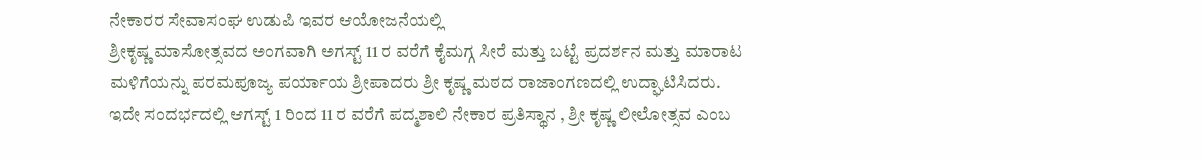ನೇಕಾರರ ಸೇವಾಸಂಘ ಉಡುಪಿ ಇವರ ಆಯೋಜನೆಯಲ್ಲಿ
ಶ್ರೀಕೃಷ್ಣ ಮಾಸೋತ್ಸವದ ಅಂಗವಾಗಿ ಅಗಸ್ಟ್ 11 ರ ವರೆಗೆ ಕೈಮಗ್ಗ ಸೀರೆ ಮತ್ತು ಬಟ್ಟೆ ಪ್ರದರ್ಶನ ಮತ್ತು ಮಾರಾಟ ಮಳಿಗೆಯನ್ನು ಪರಮಪೂಜ್ಯ ಪರ್ಯಾಯ ಶ್ರೀಪಾದರು ಶ್ರೀ ಕೃಷ್ಣ ಮಠದ ರಾಜಾಂಗಣದಲ್ಲಿ ಉದ್ಘಾಟಿಸಿದರು.
ಇದೇ ಸಂದರ್ಭದಲ್ಲಿ ಆಗಸ್ಟ್ 1 ರಿಂದ 11 ರ ವರೆಗೆ ಪದ್ಮಶಾಲಿ ನೇಕಾರ ಪ್ರತಿಸ್ಥಾನ , ಶ್ರೀ ಕೃಷ್ಣ ಲೀಲೋತ್ಸವ ಎಂಬ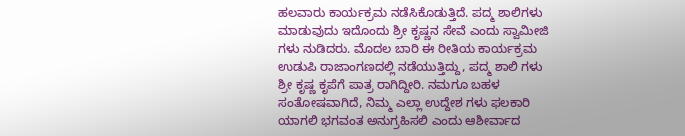ಹಲವಾರು ಕಾರ್ಯಕ್ರಮ ನಡೆಸಿಕೊಡುತ್ತಿದೆ. ಪದ್ಮ ಶಾಲಿಗಳು ಮಾಡುವುದು ಇದೊಂದು ಶ್ರೀ ಕೃಷ್ಣನ ಸೇವೆ ಎಂದು ಸ್ವಾಮೀಜಿ ಗಳು ನುಡಿದರು. ಮೊದಲ ಬಾರಿ ಈ ರೀತಿಯ ಕಾರ್ಯಕ್ರಮ ಉಡುಪಿ ರಾಜಾಂಗಣದಲ್ಲಿ ನಡೆಯುತ್ತಿದ್ದು, ಪದ್ಮ ಶಾಲಿ ಗಳು ಶ್ರೀ ಕೃಷ್ಣ ಕೃಪೆಗೆ ಪಾತ್ರ ರಾಗಿದ್ದೀರಿ. ನಮಗೂ ಬಹಳ ಸಂತೋಷವಾಗಿದೆ, ನಿಮ್ಮ ಎಲ್ಲಾ ಉದ್ದೇಶ ಗಳು ಫಲಕಾರಿ ಯಾಗಲಿ ಭಗವಂತ ಅನುಗ್ರಹಿಸಲಿ ಎಂದು ಆಶೀರ್ವಾದ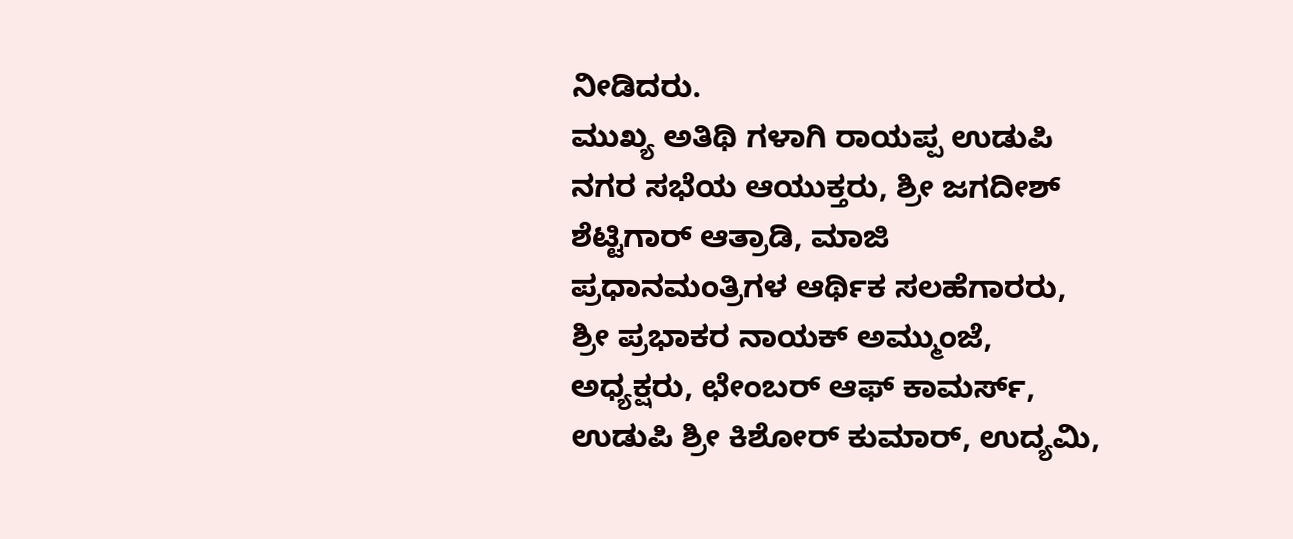ನೀಡಿದರು.
ಮುಖ್ಯ ಅತಿಥಿ ಗಳಾಗಿ ರಾಯಪ್ಪ ಉಡುಪಿ ನಗರ ಸಭೆಯ ಆಯುಕ್ತರು, ಶ್ರೀ ಜಗದೀಶ್ ಶೆಟ್ಟಿಗಾರ್ ಆತ್ರಾಡಿ, ಮಾಜಿ ಪ್ರಧಾನಮಂತ್ರಿಗಳ ಆರ್ಥಿಕ ಸಲಹೆಗಾರರು, ಶ್ರೀ ಪ್ರಭಾಕರ ನಾಯಕ್ ಅಮ್ಮುಂಜೆ, ಅಧ್ಯಕ್ಷರು, ಛೇಂಬರ್ ಆಫ್ ಕಾಮರ್ಸ್, ಉಡುಪಿ ಶ್ರೀ ಕಿಶೋರ್ ಕುಮಾರ್, ಉದ್ಯಮಿ,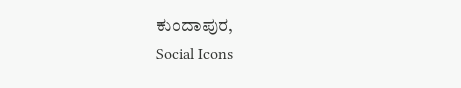ಕುಂದಾಪುರ,
Social Icons